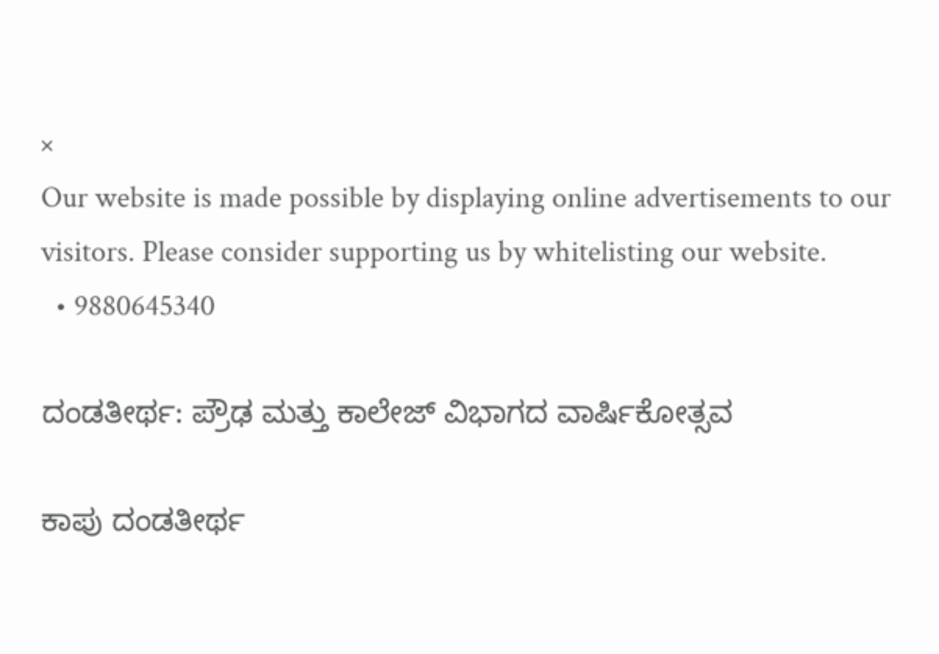×
Our website is made possible by displaying online advertisements to our visitors. Please consider supporting us by whitelisting our website.
  • 9880645340

ದಂಡತೀರ್ಥ: ಪ್ರೌಢ ಮತ್ತು ಕಾಲೇಜ್ ವಿಭಾಗದ ವಾರ್ಷಿಕೋತ್ಸವ

ಕಾಪು ದಂಡತೀರ್ಥ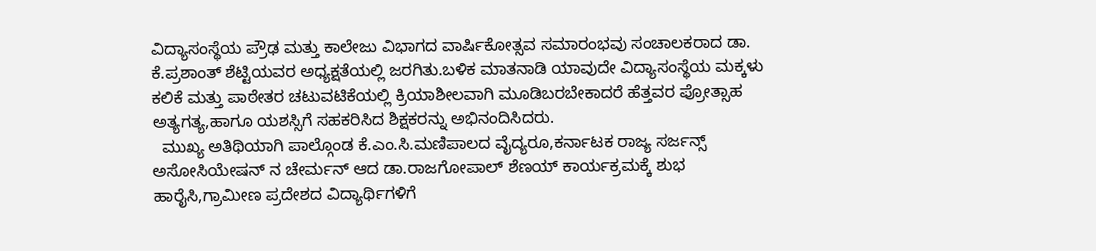ವಿದ್ಯಾಸಂಸ್ಥೆಯ ಪ್ರೌಢ ಮತ್ತು ಕಾಲೇಜು ವಿಭಾಗದ ವಾರ್ಷಿಕೋತ್ಸವ ಸಮಾರಂಭವು ಸಂಚಾಲಕರಾದ ಡಾ. ಕೆ.ಪ್ರಶಾಂತ್ ಶೆಟ್ಟಿಯವರ ಅಧ್ಯಕ್ಷತೆಯಲ್ಲಿ ಜರಗಿತು.ಬಳಿಕ ಮಾತನಾಡಿ ಯಾವುದೇ ವಿದ್ಯಾಸಂಸ್ಥೆಯ ಮಕ್ಕಳು ಕಲಿಕೆ ಮತ್ತು ಪಾಠೇತರ ಚಟುವಟಿಕೆಯಲ್ಲಿ ಕ್ರಿಯಾಶೀಲವಾಗಿ ಮೂಡಿಬರಬೇಕಾದರೆ ಹೆತ್ತವರ ಪ್ರೋತ್ಸಾಹ ಅತ್ಯಗತ್ಯ,ಹಾಗೂ ಯಶಸ್ಸಿಗೆ ಸಹಕರಿಸಿದ ಶಿಕ್ಷಕರನ್ನು ಅಭಿನಂದಿಸಿದರು.
  ಮುಖ್ಯ ಅತಿಥಿಯಾಗಿ ಪಾಲ್ಗೊಂಡ ಕೆ.ಎಂ.ಸಿ.ಮಣಿಪಾಲದ ವೈದ್ಯರೂ,ಕರ್ನಾಟಕ ರಾಜ್ಯ ಸರ್ಜನ್ಸ್ ಅಸೋಸಿಯೇಷನ್ ನ ಚೇರ್ಮನ್ ಆದ ಡಾ.ರಾಜಗೋಪಾಲ್ ಶೆಣಯ್ ಕಾರ್ಯಕ್ರಮಕ್ಕೆ ಶುಭ ಹಾರೈಸಿ,ಗ್ರಾಮೀಣ ಪ್ರದೇಶದ ವಿದ್ಯಾರ್ಥಿಗಳಿಗೆ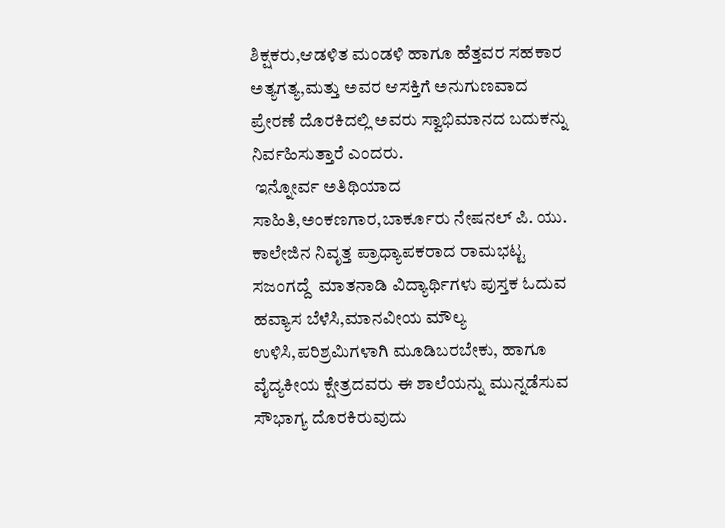ಶಿಕ್ಷಕರು,ಆಡಳಿತ ಮಂಡಳಿ ಹಾಗೂ ಹೆತ್ತವರ ಸಹಕಾರ ಅತ್ಯಗತ್ಯ,ಮತ್ತು ಅವರ ಆಸಕ್ತಿಗೆ ಅನುಗುಣವಾದ  ಪ್ರೇರಣೆ ದೊರಕಿದಲ್ಲಿ ಅವರು ಸ್ವಾಭಿಮಾನದ ಬದುಕನ್ನು ನಿರ್ವಹಿಸುತ್ತಾರೆ ಎಂದರು.
 ಇನ್ನೋರ್ವ ಅತಿಥಿಯಾದ ಸಾಹಿತಿ,ಅಂಕಣಗಾರ,ಬಾರ್ಕೂರು ನೇಷನಲ್ ಪಿ. ಯು. ಕಾಲೇಜಿನ ನಿವೃತ್ತ ಪ್ರಾಧ್ಯಾಪಕರಾದ ರಾಮಭಟ್ಟ ಸಜಂಗದ್ದೆ  ಮಾತನಾಡಿ ವಿದ್ಯಾರ್ಥಿಗಳು ಪುಸ್ತಕ ಓದುವ ಹವ್ಯಾಸ ಬೆಳೆಸಿ,ಮಾನವೀಯ ಮೌಲ್ಯ ಉಳಿಸಿ,ಪರಿಶ್ರಮಿಗಳಾಗಿ ಮೂಡಿಬರಬೇಕು, ಹಾಗೂ ವೈದ್ಯಕೀಯ ಕ್ಷೇತ್ರದವರು ಈ ಶಾಲೆಯನ್ನು ಮುನ್ನಡೆಸುವ ಸೌಭಾಗ್ಯ ದೊರಕಿರುವುದು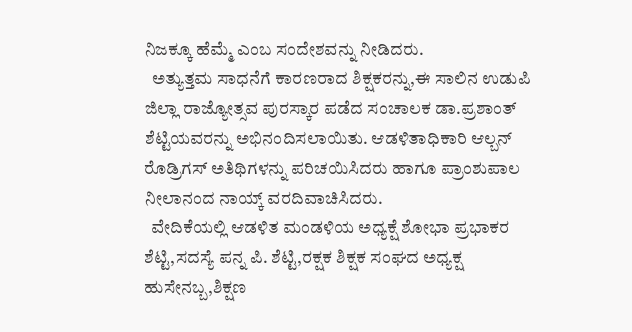ನಿಜಕ್ಕೂ ಹೆಮ್ಮೆ ಎಂಬ ಸಂದೇಶವನ್ನು ನೀಡಿದರು.
  ಅತ್ಯುತ್ತಮ ಸಾಧನೆಗೆ ಕಾರಣರಾದ ಶಿಕ್ಷಕರನ್ನು,ಈ ಸಾಲಿನ ಉಡುಪಿ ಜಿಲ್ಲಾ ರಾಜ್ಯೋತ್ಸವ ಪುರಸ್ಕಾರ ಪಡೆದ ಸಂಚಾಲಕ ಡಾ.ಪ್ರಶಾಂತ್ ಶೆಟ್ಟಿಯವರನ್ನು ಅಭಿನಂದಿಸಲಾಯಿತು. ಆಡಳಿತಾಧಿಕಾರಿ ಆಲ್ಬನ್ ರೊಡ್ರಿಗಸ್ ಅತಿಥಿಗಳನ್ನು ಪರಿಚಯಿಸಿದರು ಹಾಗೂ ಪ್ರಾಂಶುಪಾಲ ನೀಲಾನಂದ ನಾಯ್ಕ್ ವರದಿವಾಚಿಸಿದರು.
  ವೇದಿಕೆಯಲ್ಲಿ ಆಡಳಿತ ಮಂಡಳಿಯ ಅಧ್ಯಕ್ಷೆ ಶೋಭಾ ಪ್ರಭಾಕರ ಶೆಟ್ಟಿ,ಸದಸ್ಯೆ ಪನ್ನ ಪಿ. ಶೆಟ್ಟಿ,ರಕ್ಷಕ ಶಿಕ್ಷಕ ಸಂಘದ ಅಧ್ಯಕ್ಷ ಹುಸೇನಬ್ಬ,ಶಿಕ್ಷಣ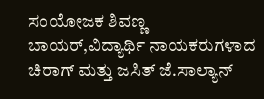ಸಂಯೋಜಕ ಶಿವಣ್ಣ ಬಾಯರ್,ವಿದ್ಯಾರ್ಥಿ ನಾಯಕರುಗಳಾದ ಚಿರಾಗ್ ಮತ್ತು ಜಸಿತ್ ಜೆ.ಸಾಲ್ಯಾನ್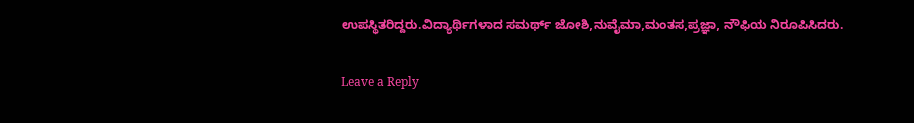ಉಪಸ್ಥಿತರಿದ್ದರು.ವಿದ್ಯಾರ್ಥಿಗಳಾದ ಸಮರ್ಥ್ ಜೋಶಿ,ನುವೈಮಾ,ಮಂತಸ,ಪ್ರಜ್ಞಾ, ನೌಫಿಯ ನಿರೂಪಿಸಿದರು.

Leave a Reply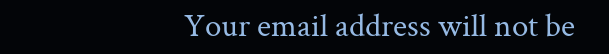Your email address will not be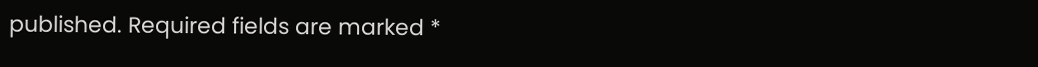published. Required fields are marked *